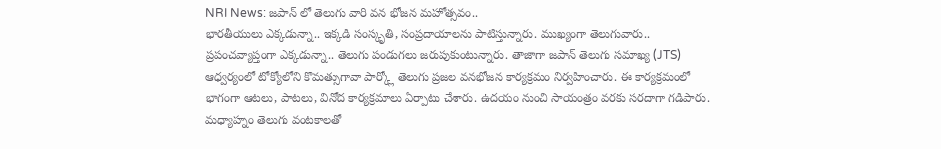NRI News: జపాన్ లో తెలుగు వారి వన భోజన మహోత్సవం..
భారతీయులు ఎక్కడున్నా.. ఇక్కడి సంస్కృతి, సంప్రదాయాలను పాటిస్తున్నారు. ముఖ్యంగా తెలుగువారు.. ప్రపంచవ్యాప్తంగా ఎక్కడున్నా.. తెలుగు పండుగలు జరుపుకుంటున్నారు. తాజాగా జపాన్ తెలుగు సమాఖ్య (JTS) ఆధ్వర్యంలో టోక్యోలోని కొమత్సుగావా పార్క్లో తెలుగు ప్రజల వనభోజన కార్యక్రమం నిర్వహించారు. ఈ కార్యక్రమంలో భాగంగా ఆటలు, పాటలు, వినోద కార్యక్రమాలు ఏర్పాటు చేశారు. ఉదయం నుంచి సాయంత్రం వరకు సరదాగా గడిపారు. మధ్యాహ్నం తెలుగు వంటకాలతో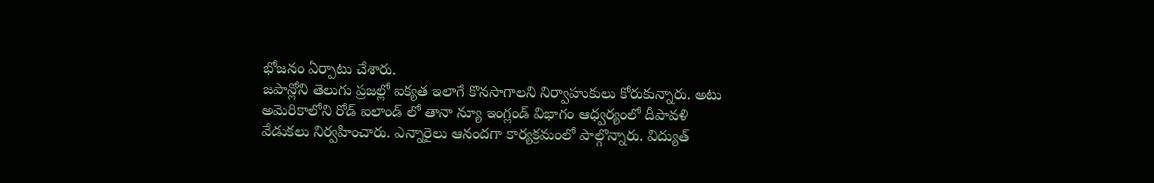భోజనం ఏర్పాటు చేశారు.
జపాన్లోని తెలుగు ప్రజల్లో ఐక్యత ఇలాగే కొనసాగాలని నిర్వాహుకులు కోరుకున్నారు. అటు అమెరికాలోని రోడ్ ఐలాండ్ లో తానా న్యూ ఇంగ్లండ్ విభాగం ఆధ్వర్యంలో దీపావళి వేడుకలు నిర్వహించారు. ఎన్నారైలు ఆనందగా కార్యక్రమంలో పాల్గొన్నారు. విద్యుత్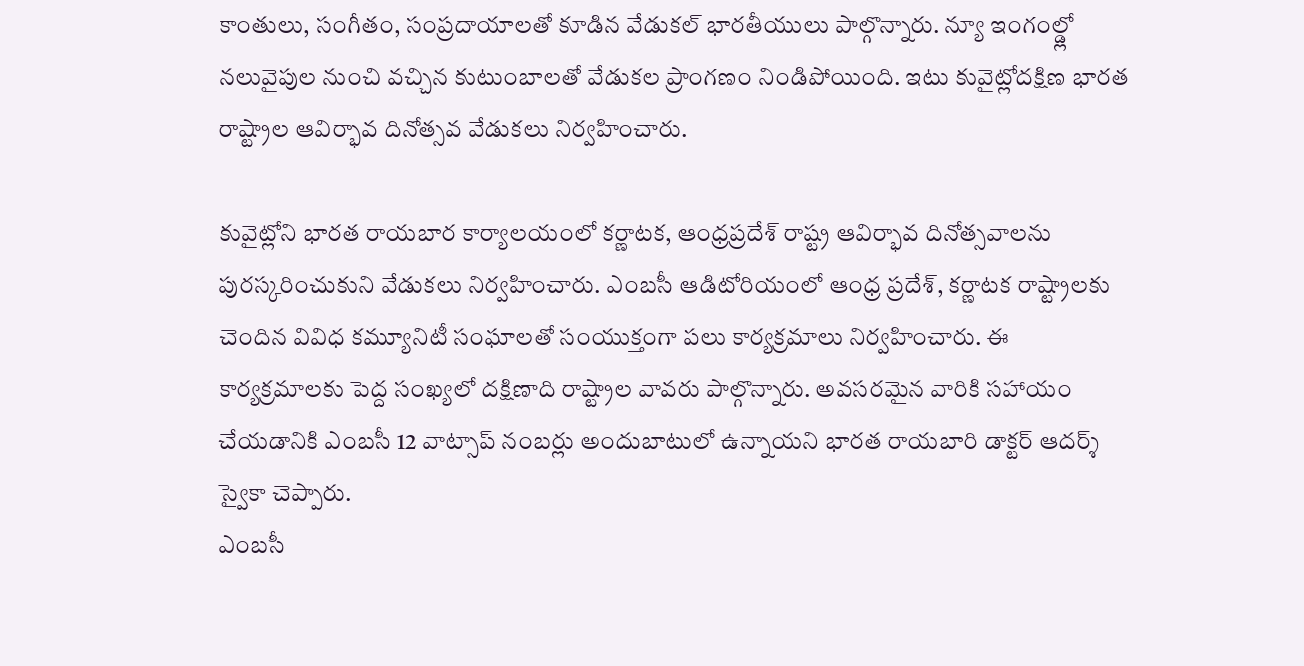కాంతులు, సంగీతం, సంప్రదాయాలతో కూడిన వేడుకల్ భారతీయులు పాల్గొన్నారు. న్యూ ఇంగంల్డ్లో నలువైపుల నుంచి వచ్చిన కుటుంబాలతో వేడుకల ప్రాంగణం నిండిపోయింది. ఇటు కువైట్లోదక్షిణ భారత రాష్ట్రాల ఆవిర్భావ దినోత్సవ వేడుకలు నిర్వహించారు.

కువైట్లోని భారత రాయబార కార్యాలయంలో కర్ణాటక, ఆంధ్రప్రదేశ్ రాష్ట్ర ఆవిర్భావ దినోత్సవాలను పురస్కరించుకుని వేడుకలు నిర్వహించారు. ఎంబసీ ఆడిటోరియంలో ఆంధ్ర ప్రదేశ్, కర్ణాటక రాష్ట్రాలకు చెందిన వివిధ కమ్యూనిటీ సంఘాలతో సంయుక్తంగా పలు కార్యక్రమాలు నిర్వహించారు. ఈ కార్యక్రమాలకు పెద్ద సంఖ్యలో దక్షిణాది రాష్ట్రాల వావరు పాల్గొన్నారు. అవసరమైన వారికి సహాయం చేయడానికి ఎంబసీ 12 వాట్సాప్ నంబర్లు అందుబాటులో ఉన్నాయని భారత రాయబారి డాక్టర్ ఆదర్శ్ స్వైకా చెప్పారు.
ఎంబసీ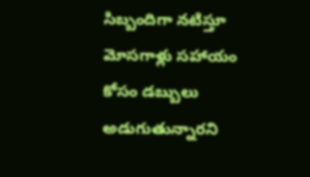సిబ్బందిగా నటిస్తూ మోసగాళ్లు సహాయం కోసం డబ్బులు అడుగుతున్నారని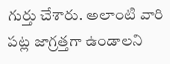గుర్తు చేశారు. అలాంటి వారి పట్ల జాగ్రత్తగా ఉండాలని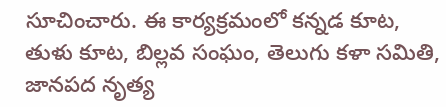సూచించారు. ఈ కార్యక్రమంలో కన్నడ కూట, తుళు కూట, బిల్లవ సంఘం, తెలుగు కళా సమితి, జానపద నృత్య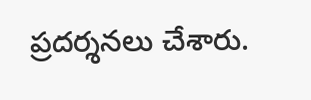ప్రదర్శనలు చేశారు.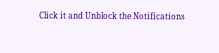Click it and Unblock the Notifications